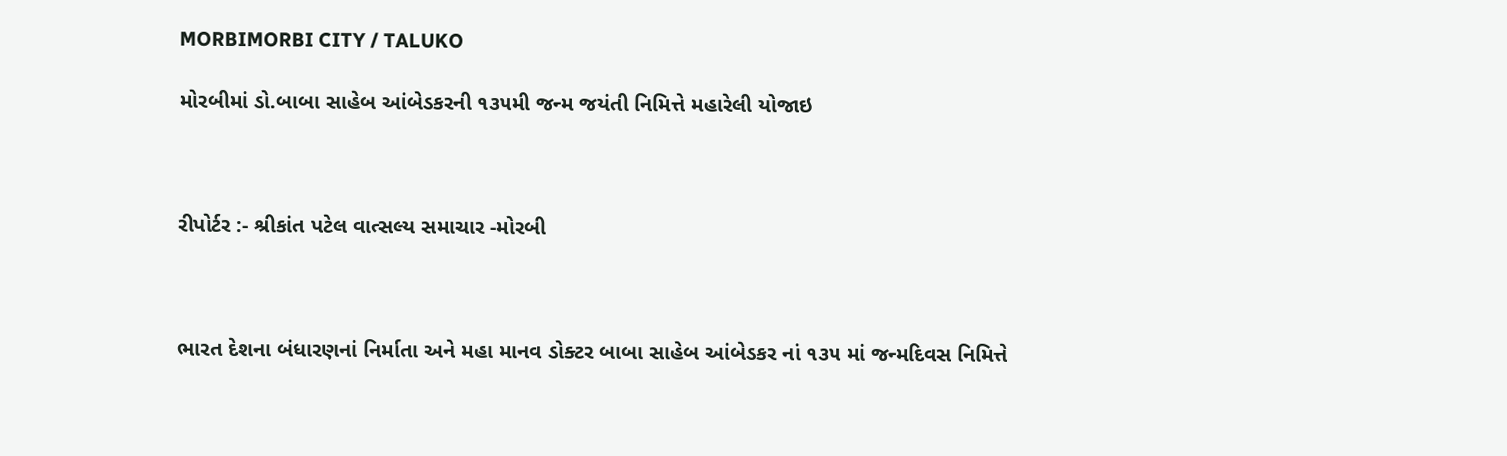MORBIMORBI CITY / TALUKO

મોરબીમાં ડો.બાબા સાહેબ આંબેડકરની ૧૩૫મી જન્મ જયંતી નિમિત્તે મહારેલી યોજાઇ



રીપોર્ટર :- શ્રીકાંત પટેલ વાત્સલ્ય સમાચાર -મોરબી



ભારત દેશના બંધારણનાં નિર્માતા અને મહા માનવ ડોક્ટર બાબા સાહેબ આંબેડકર નાં ૧૩૫ માં જન્મદિવસ નિમિત્તે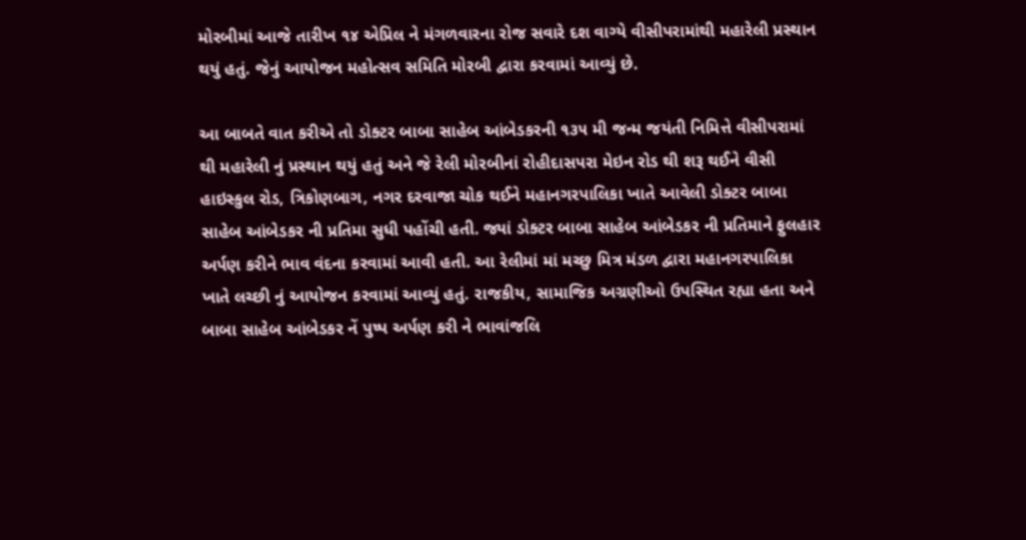મોરબીમાં આજે તારીખ ૧૪ એપ્રિલ ને મંગળવારના રોજ સવારે દશ વાગ્યે વીસીપરામાંથી મહારેલી પ્રસ્થાન થયું હતું. જેનું આયોજન મહોત્સવ સમિતિ મોરબી દ્વારા કરવામાં આવ્યું છે.

આ બાબતે વાત કરીએ તો ડોક્ટર બાબા સાહેબ આંબેડકરની ૧૩૫ મી જન્મ જયંતી નિમિત્તે વીસીપરામાં થી મહારેલી નું પ્રસ્થાન થયું હતું અને જે રેલી મોરબીનાં રોહીદાસપરા મેઇન રોડ થી શરૂ થઈને વીસી હાઇસ્કુલ રોડ, ત્રિકોણબાગ, નગર દરવાજા ચોક થઈને મહાનગરપાલિકા ખાતે આવેલી ડોક્ટર બાબા સાહેબ આંબેડકર ની પ્રતિમા સુધી પહોંચી હતી. જ્યાં ડોક્ટર બાબા સાહેબ આંબેડકર ની પ્રતિમાને ફુલહાર અર્પણ કરીને ભાવ વંદના કરવામાં આવી હતી. આ રેલીમાં માં મચ્છુ મિત્ર મંડળ દ્વારા મહાનગરપાલિકા ખાતે લચ્છી નું આયોજન કરવામાં આવ્યું હતું. રાજકીય, સામાજિક અગ્રણીઓ ઉપસ્થિત રહ્યા હતા અને બાબા સાહેબ આંબેડકર નેં પુષ્પ અર્પણ કરી ને ભાવાંજલિ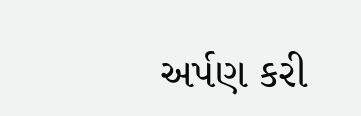અર્પણ કરી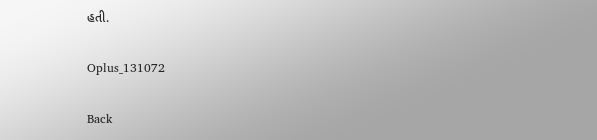હતી.

Oplus_131072

Back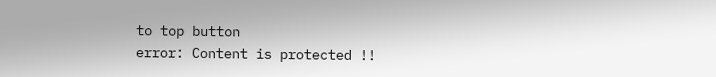to top button
error: Content is protected !!